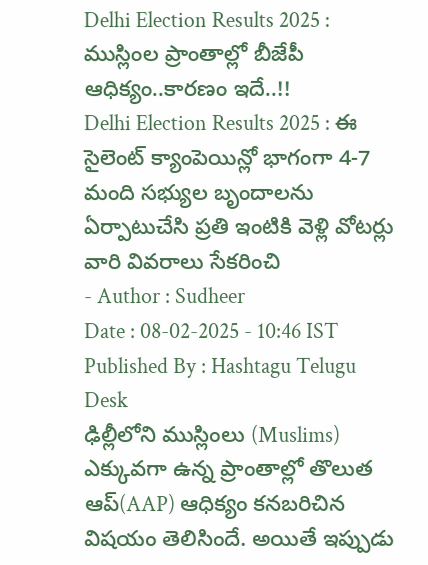Delhi Election Results 2025 : ముస్లింల ప్రాంతాల్లో బీజేపీ ఆధిక్యం..కారణం ఇదే..!!
Delhi Election Results 2025 : ఈ సైలెంట్ క్యాంపెయిన్లో భాగంగా 4-7 మంది సభ్యుల బృందాలను ఏర్పాటుచేసి ప్రతి ఇంటికి వెళ్లి వోటర్లు వారి వివరాలు సేకరించి
- Author : Sudheer
Date : 08-02-2025 - 10:46 IST
Published By : Hashtagu Telugu Desk
ఢిల్లీలోని ముస్లింలు (Muslims) ఎక్కువగా ఉన్న ప్రాంతాల్లో తొలుత ఆప్(AAP) ఆధిక్యం కనబరిచిన విషయం తెలిసిందే. అయితే ఇప్పుడు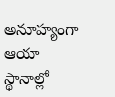అనూహ్యంగా ఆయా స్థానాల్లో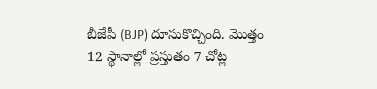బీజేపీ (BJP) దూసుకొచ్చింది. మొత్తం 12 స్థానాల్లో ప్రస్తుతం 7 చోట్ల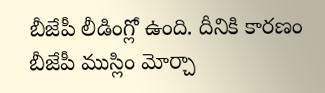బీజేపీ లీడింగ్లో ఉంది. దీనికి కారణం బీజేపీ ముస్లిం మోర్చా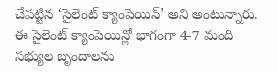చేపట్టిన ‘సైలెంట్ క్యాంపెయిన్’ అని అంటున్నారు.
ఈ సైలెంట్ క్యాంపెయిన్లో భాగంగా 4-7 మంది సభ్యుల బృందాలను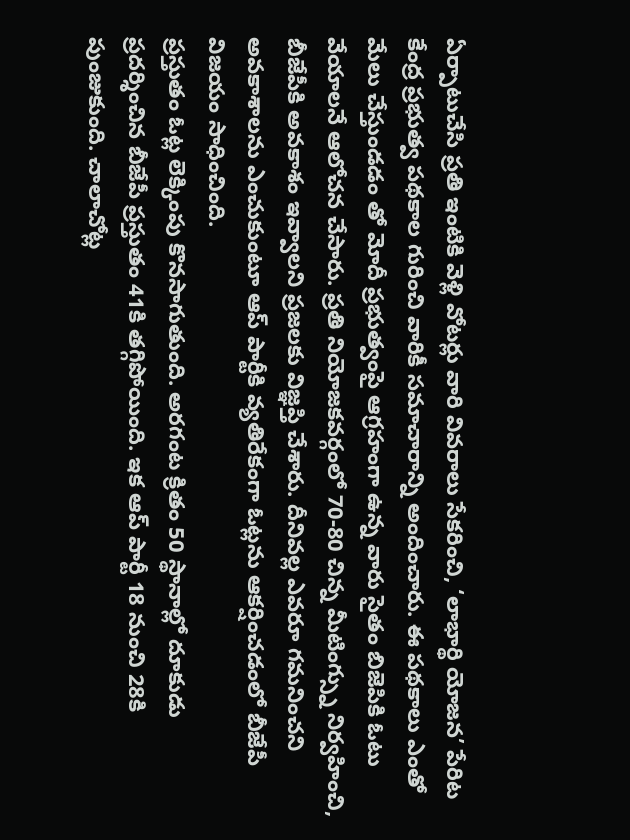ఏర్పాటుచేసి ప్రతి ఇంటికి వెళ్లి వోటర్లు వారి వివరాలు సేకరించి, ‘లాభార్థి యోజన’ పేరిట కేంద్ర ప్రభుత్వ పథకాల గురించి వారికీ సమాచారాన్ని అందించారు. ఈ పథకాలు ఎంతో మేలు చేస్తుండడం తో మోదీ ప్రభుత్వంపై ఆగ్రహంగా ఉన్న వారు సైతం బిజెపికి ఓటు వేయాలనే ఆలోచన చేసారు. ప్రతి నియోజకవర్గంలో 70-80 చిన్న మీటింగ్స్ను నిర్వహించి, బీజేపీకి అవకాశం ఇవ్వాలని ప్రజలకు విజ్ఞప్తి చేశారు. దీనివల్ల ఎవరూ గమనించని అవకాశాలను ఎంచుకుంటూ ఆప్ పార్టీకి వ్యతిరేకంగా ఓట్లను ఆకర్షించడంలో బీజేపీ విజయం సాధించింది.
ప్రస్తుతం ఓట్ల లెక్కింపు కొనసాగుతుంది. అరగంట క్రితం 50 స్థానాల్లో దూకుడు ప్రదర్శించిన బీజేపీ ప్రస్తుతం 41కి తగ్గిపోయింది. ఇక ఆప్ పార్టీ 18 నుంచి 28కి పుంజుకుంది. చాలాచోట్ల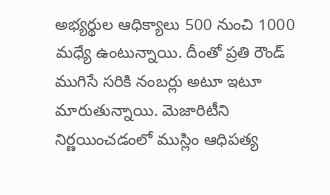అభ్యర్థుల ఆధిక్యాలు 500 నుంచి 1000 మధ్యే ఉంటున్నాయి. దీంతో ప్రతి రౌండ్ ముగిసే సరికి నంబర్లు అటూ ఇటూ మారుతున్నాయి. మెజారిటీని నిర్ణయించడంలో ముస్లిం ఆధిపత్య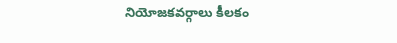నియోజకవర్గాలు కీలకం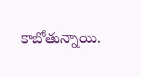కాబోతున్నాయి.